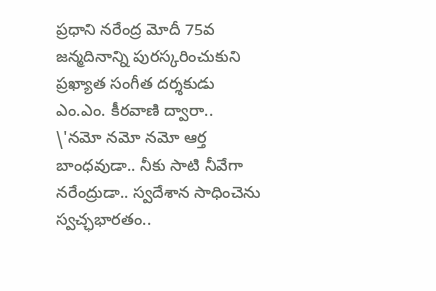ప్రధాని నరేంద్ర మోదీ 75వ జన్మదినాన్ని పురస్కరించుకుని ప్రఖ్యాత సంగీత దర్శకుడు ఎం.ఎం. కీరవాణి ద్వారా.. \'నమో నమో నమో ఆర్త బాంధవుడా.. నీకు సాటి నీవేగా నరేంద్రుడా.. స్వదేశాన సాధించెను స్వచ్ఛభారతం..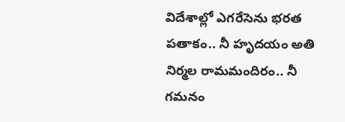విదేశాల్లో ఎగరేసెను భరత పతాకం.. నీ హృదయం అతి నిర్మల రామమందిరం.. నీ గమనం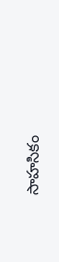సాహసికం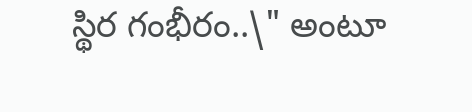స్థిర గంభీరం..\" అంటూ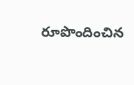రూపొందించిన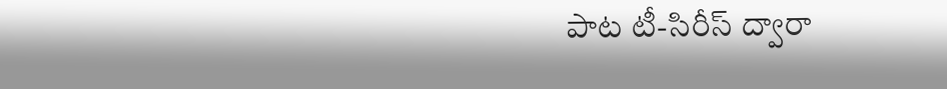పాట టీ-సిరీస్ ద్వారా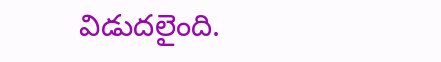విడుదలైంది.